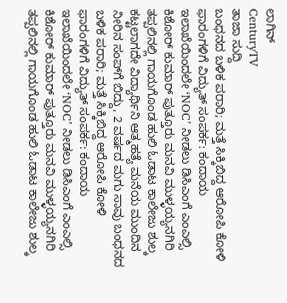ಲಾಗಿನ್
CenturyTV
ತಾಜಾ ಸುದ್ದಿ
ಬಂಧನದ ಬಳಿಕ ಪರಾರಿ; ಮತ್ತೆ ಸಿಕ್ಕಿಬಿದ್ದ ಆರೋಪಿ ಕೋಳಿ ಫಾರಂಗಳಿಗೆ ವಿದ್ಯುತ್ ಸಂಪರ್ಕ: ಕಂದಾಯ ಇಲಾಖೆಯಿಂದಲೇ ‘NOC’ ನೀಡಲು ಡಿಸಿಎಂಗೆ ಎಂಎಲ್ಸಿ ಕಿಶೋರ್ ಕುಮಾರ್ ಪುತ್ತೂರು ಮನವಿ ಮುಳ್ಳಯ್ಯನಗಿರಿ ತಪ್ಪಲಿನಲ್ಲಿ ಗಾಯಗೊಂಡ ಹುಲಿ ಓಡಾಟ ಕಾಲೇಜು ಶುಲ್ಕ ಕಟ್ಟಲಾಗದೇ ವಿದ್ಯಾರ್ಥಿನಿ ಆತ್ಮಹತ್ಯೆ ಮನೆಯ ಮುಂದಿನ ನೀರಿನ ಸಂಪ್‌ಗೆ ಬಿದ್ದು, 2 ವರ್ಷದ ಮಗು ಸಾವು ಬಂಧನದ ಬಳಿಕ ಪರಾರಿ; ಮತ್ತೆ ಸಿಕ್ಕಿಬಿದ್ದ ಆರೋಪಿ ಕೋಳಿ ಫಾರಂಗಳಿಗೆ ವಿದ್ಯುತ್ ಸಂಪರ್ಕ: ಕಂದಾಯ ಇಲಾಖೆಯಿಂದಲೇ ‘NOC’ ನೀಡಲು ಡಿಸಿಎಂಗೆ ಎಂಎಲ್ಸಿ ಕಿಶೋರ್ ಕುಮಾರ್ ಪುತ್ತೂರು ಮನವಿ ಮುಳ್ಳಯ್ಯನಗಿರಿ ತಪ್ಪಲಿನಲ್ಲಿ ಗಾಯಗೊಂಡ ಹುಲಿ ಓಡಾಟ ಕಾಲೇಜು ಶುಲ್ಕ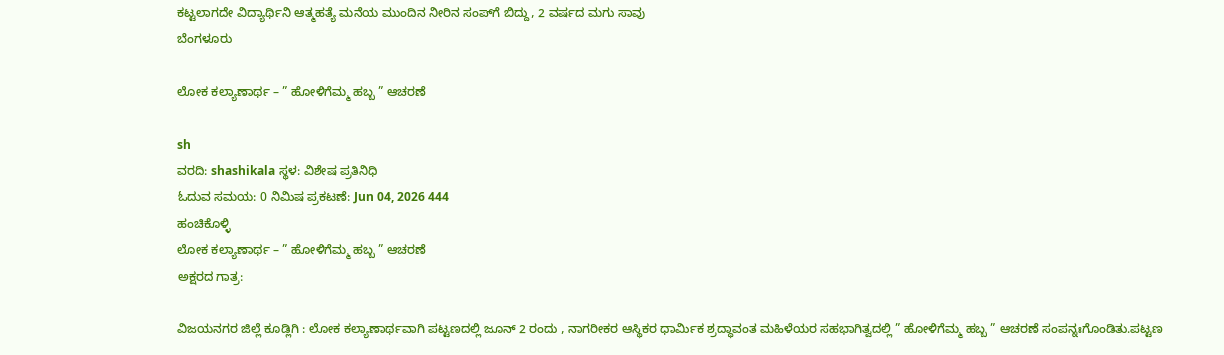ಕಟ್ಟಲಾಗದೇ ವಿದ್ಯಾರ್ಥಿನಿ ಆತ್ಮಹತ್ಯೆ ಮನೆಯ ಮುಂದಿನ ನೀರಿನ ಸಂಪ್‌ಗೆ ಬಿದ್ದು, 2 ವರ್ಷದ ಮಗು ಸಾವು
ಬೆಂಗಳೂರು

ಲೋಕ ಕಲ್ಯಾಣಾರ್ಥ – ” ಹೋಳಿಗೆಮ್ಮ ಹಬ್ಬ ” ಆಚರಣೆ

sh
ವರದಿ: shashikala ಸ್ಥಳ: ವಿಶೇಷ ಪ್ರತಿನಿಧಿ
ಓದುವ ಸಮಯ: 0 ನಿಮಿಷ ಪ್ರಕಟಣೆ: Jun 04, 2026 444
ಹಂಚಿಕೊಳ್ಳಿ
ಲೋಕ ಕಲ್ಯಾಣಾರ್ಥ – ” ಹೋಳಿಗೆಮ್ಮ ಹಬ್ಬ ” ಆಚರಣೆ
ಅಕ್ಷರದ ಗಾತ್ರ:

ವಿಜಯನಗರ ಜಿಲ್ಲೆ ಕೂಡ್ಲಿಗಿ : ಲೋಕ ಕಲ್ಯಾಣಾರ್ಥವಾಗಿ ಪಟ್ಟಣದಲ್ಲಿ ಜೂನ್ 2 ರಂದು , ನಾಗರೀಕರ ಆಸ್ಥಿಕರ ಧಾರ್ಮಿಕ ಶ್ರದ್ಧಾವಂತ ಮಹಿಳೆಯರ ಸಹಭಾಗಿತ್ವದಲ್ಲಿ ” ಹೋಳಿಗೆಮ್ಮ ಹಬ್ಬ ” ಆಚರಣೆ ಸಂಪನ್ನಃಗೊಂಡಿತು.ಪಟ್ಟಣ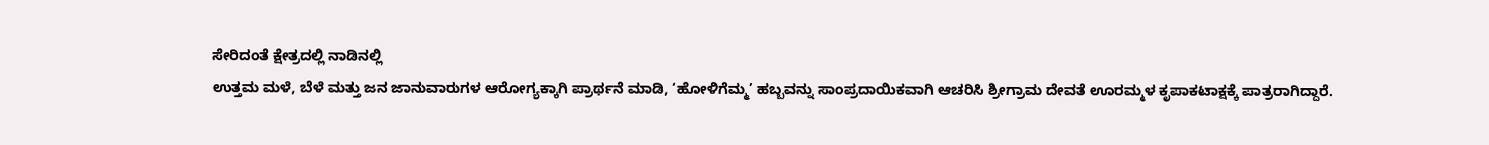ಸೇರಿದಂತೆ ಕ್ಷೇತ್ರದಲ್ಲಿ ನಾಡಿನಲ್ಲಿ
ಉತ್ತಮ ಮಳೆ, ಬೆಳೆ ಮತ್ತು ಜನ ಜಾನುವಾರುಗಳ ಆರೋಗ್ಯಕ್ಕಾಗಿ ಪ್ರಾರ್ಥನೆ ಮಾಡಿ, ‘ಹೋಳಿಗೆಮ್ಮ’ ಹಬ್ಬವನ್ನು ಸಾಂಪ್ರದಾಯಿಕವಾಗಿ ಆಚರಿಸಿ ಶ್ರೀಗ್ರಾಮ ದೇವತೆ ಊರಮ್ಮಳ ಕೃಪ‍ಾಕಟಾಕ್ಷಕ್ಕೆ ಪ‍‍ಾತ್ರರಾಗಿದ್ದಾರೆ.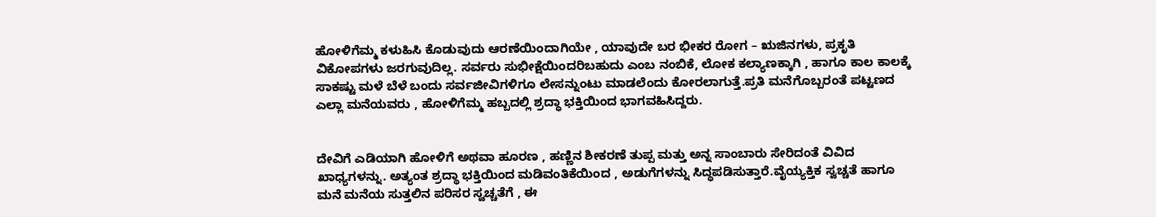ಹೋಳಿಗೆಮ್ಮ ಕಳುಹಿಸಿ ಕೊಡುವುದು ಆರಣೆಯಿಂದಾಗಿಯೇ , ಯಾವುದೇ ಬರ ಭೀಕರ ರೋಗ – ಋಜಿನಗಳು, ಪ್ರಕೃತಿ ವಿಕೋಪಗಳು ಜರಗುವುದಿಲ್ಲ. ಸರ್ವರು ಸುಭೀಕ್ಷೆಯಿಂದರಿಬಹುದು ಎಂಬ ನಂಬಿಕೆ, ಲೋಕ ಕಲ್ಯಾಣಕ್ಕಾಗಿ , ಹಾಗೂ ಕಾಲ ಕಾಲಕ್ಕೆ ಸಾಕಷ್ಟು ಮಳೆ ಬೆಳೆ ಬಂದು ಸರ್ವಜೀವಿಗಳಿಗೂ ಲೇಸನ್ನುಂಟು ಮಾಡಲೆಂದು ಕೋರಲಾಗುತ್ತೆ.ಪ್ರತಿ ಮನೆಗೊಬ್ಬರಂತೆ ಪಟ್ಟಣದ ಎಲ್ಲ‍ಾ ಮನೆಯವರು , ಹೋಳಿಗೆಮ್ಮ ಹಬ್ಬದಲ್ಲಿ ಶ್ರದ್ಧಾ ಭಕ್ತಿಯಿಂದ ಭಾಗವಹಿಸಿದ್ದರು.


ದೇವಿಗೆ ಎಡಿಯಾಗಿ ಹೋಳಿಗೆ ಅಥವಾ ಹೂರಣ , ಹಣ್ಣಿನ ಶೀಕರಣೆ ತುಪ್ಪ ಮತ್ತು ಅನ್ನ ಸಾಂಬಾರು ಸೇರಿದಂತೆ ವಿವಿದ ಖಾಧ್ಯಗಳನ್ನು. ಅತ್ಯಂತ ಶ್ರದ್ಧಾ ಭಕ್ತಿಯಿಂದ ಮಡಿವಂತಿಕೆಯಿಂದ , ಅಡುಗೆಗಳನ್ನು ಸಿದ್ಧಪಡಿಸುತ್ತಾರೆ.ವೈಯ್ಯಕ್ತಿಕ ಸ್ವಚ್ಚತೆ ಹ‍ಾಗೂ ಮನೆ ಮನೆಯ ಸುತ್ತಲಿನ ಪರಿಸರ ಸ್ವಚ್ಚತೆಗೆ , ಈ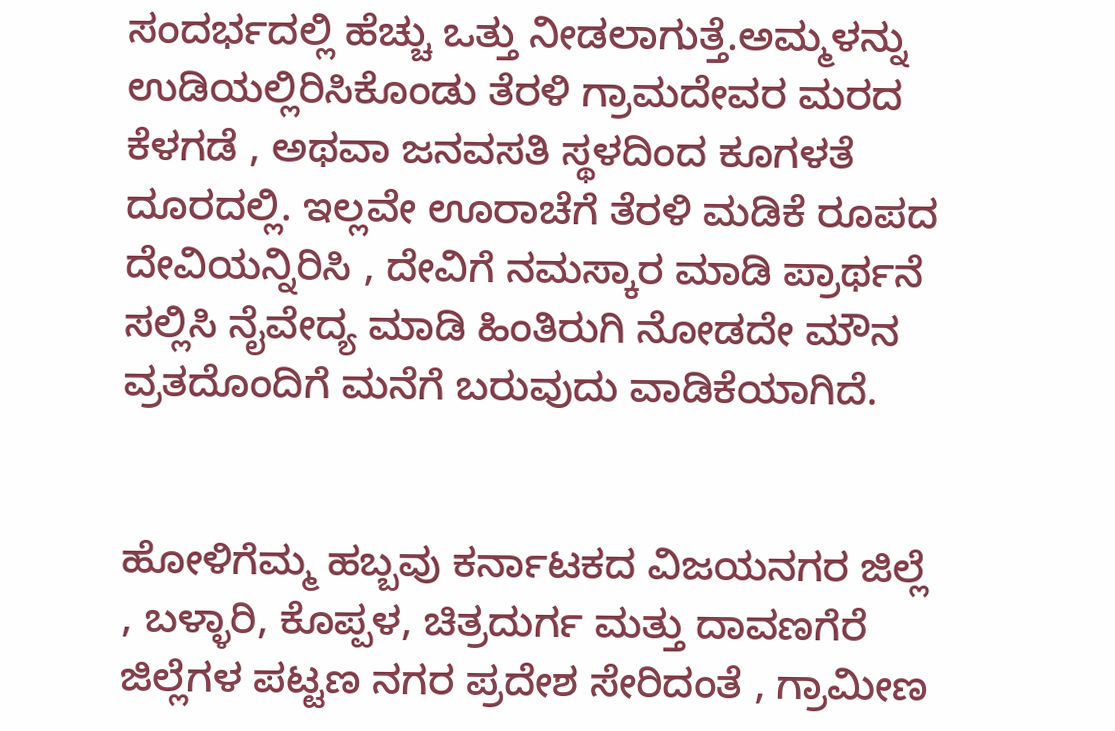ಸಂದರ್ಭದಲ್ಲಿ ಹೆಚ್ಚು ಒತ್ತು ನೀಡಲ‍ಾಗುತ್ತೆ.ಅಮ್ಮಳನ್ನು ಉಡಿಯಲ್ಲಿರಿಸಿಕೊಂಡು ತೆರಳಿ ಗ್ರಾಮದೇವರ ಮರದ ಕೆಳಗಡೆ , ಅಥವಾ ಜನವಸತಿ ಸ್ಥಳದಿಂದ ಕೂಗಳತೆ ದೂರದಲ್ಲಿ. ಇಲ್ಲವೇ ಊರಾಚೆಗೆ ತೆರಳಿ ಮಡಿಕೆ ರೂಪದ ದೇವಿಯನ್ನಿರಿಸಿ , ದೇವಿಗೆ ನಮಸ್ಕಾರ ಮಾಡಿ ಪ್ರಾರ್ಥನೆ ಸಲ್ಲಿಸಿ ನೈವೇದ್ಯ ಮಾಡಿ ಹಿಂತಿರುಗಿ ನೋಡದೇ ಮೌನ ವ್ರತದೊಂದಿಗೆ ಮನೆಗೆ ಬರುವುದು ವಾಡಿಕೆಯಾಗಿದೆ.


ಹೋಳಿಗೆಮ್ಮ ಹಬ್ಬವು ಕರ್ನಾಟಕದ ವಿಜಯನಗರ ಜಿಲ್ಲೆ , ಬಳ್ಳಾರಿ, ಕೊಪ್ಪಳ, ಚಿತ್ರದುರ್ಗ ಮತ್ತು ದಾವಣಗೆರೆ ಜಿಲ್ಲೆಗಳ ಪಟ್ಟಣ ನಗರ ಪ್ರದೇಶ ಸೇರಿದಂತೆ , ಗ್ರಾಮೀಣ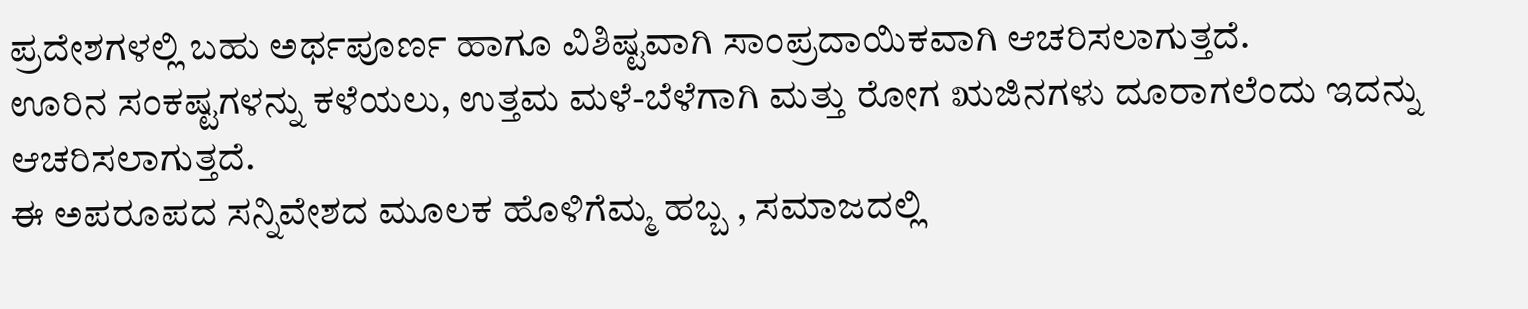ಪ್ರದೇಶಗಳಲ್ಲಿ ಬಹು ಅರ್ಥಪೂರ್ಣ ಹಾಗೂ ವಿಶಿಷ್ಟವಾಗಿ ಸಾಂಪ್ರದಾಯಿಕವಾಗಿ ಆಚರಿಸಲ‍ಾಗುತ್ತದೆ.
ಊರಿನ ಸಂಕಷ್ಟಗಳನ್ನು ಕಳೆಯಲು, ಉತ್ತಮ ಮಳೆ-ಬೆಳೆಗಾಗಿ ಮತ್ತು ರೋಗ ಋಜಿನಗಳು ದೂರಾಗಲೆಂದು ಇದನ್ನು ಆಚರಿಸಲಾಗುತ್ತದೆ.
ಈ ಅಪರೂಪದ ಸನ್ನಿವೇಶದ ಮೂಲಕ ಹೊಳಿಗೆಮ್ಮ ಹಬ್ಬ , ಸಮಾಜದಲ್ಲಿ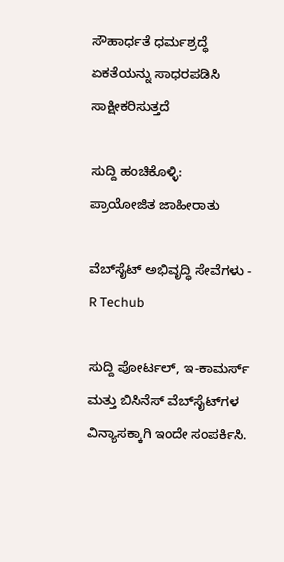ಸೌಹಾರ್ಧತೆ ಧರ್ಮಶ್ರದ್ಧೆ ಏಕತೆಯನ್ನು ಸಾಧರಪಡಿಸಿ ಸಾಕ್ಷೀಕರಿಸುತ್ತದೆ

ಸುದ್ದಿ ಹಂಚಿಕೊಳ್ಳಿ:
ಪ್ರಾಯೋಜಿತ ಜಾಹೀರಾತು

ವೆಬ್‌ಸೈಟ್ ಅಭಿವೃದ್ಧಿ ಸೇವೆಗಳು - R Techub

ಸುದ್ದಿ ಪೋರ್ಟಲ್, ಇ-ಕಾಮರ್ಸ್ ಮತ್ತು ಬಿಸಿನೆಸ್ ವೆಬ್‌ಸೈಟ್‌ಗಳ ವಿನ್ಯಾಸಕ್ಕಾಗಿ ಇಂದೇ ಸಂಪರ್ಕಿಸಿ.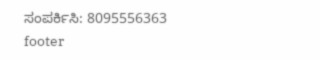ಸಂಪರ್ಕಿಸಿ: 8095556363
footer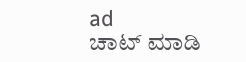ad
ಚಾಟ್ ಮಾಡಿ